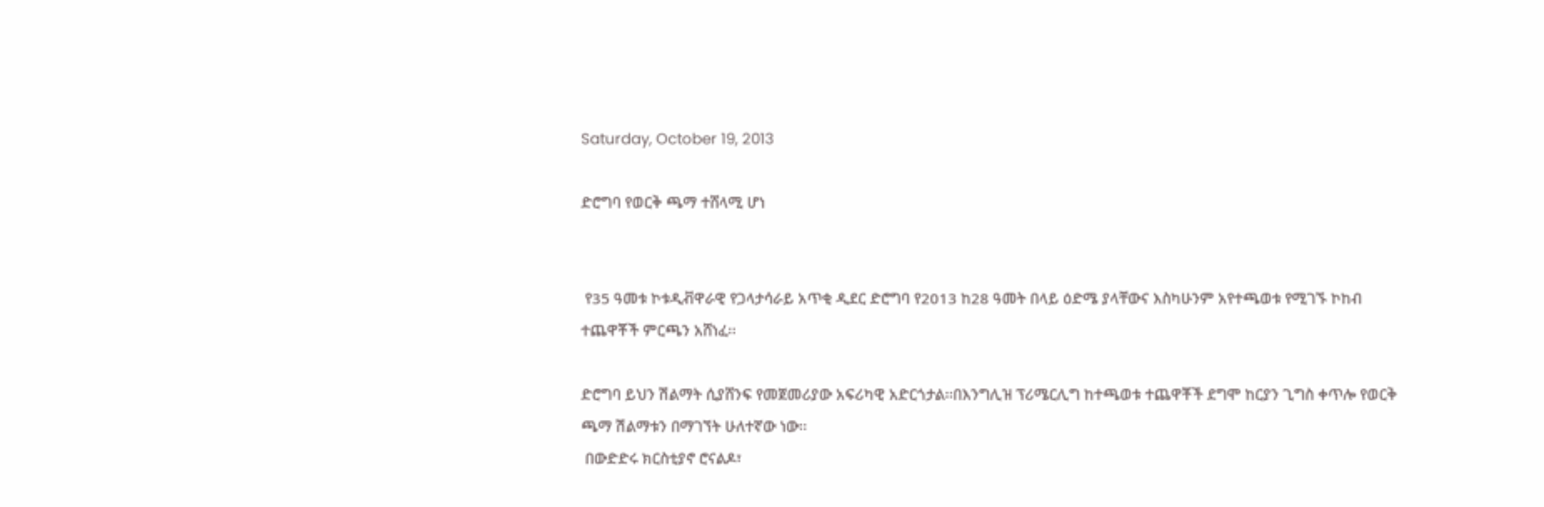Saturday, October 19, 2013

ድሮግባ የወርቅ ጫማ ተሸላሚ ሆነ


 የ35 ዓመቱ ኮቱዲቭዋራዊ የጋላታሳራይ አጥቂ ዲደር ድሮግባ የ2013 ከ28 ዓመት በላይ ዕድሜ ያላቸውና እስካሁንም አየተጫወቱ የሚገኙ ኮከብ ተጨዋቾች ምርጫን አሸነፈ፡፡

ድሮግባ ይህን ሽልማት ሲያሸንፍ የመጀመሪያው አፍሪካዊ አድርጎታል፡፡በእንግሊዝ ፕሪሜርሊግ ከተጫወቱ ተጨዋቾች ደግሞ ከርያን ጊግስ ቀጥሎ የወርቅ ጫማ ሽልማቱን በማገኘት ሁለተኛው ነው፡፡
 በውድድሩ ክርስቲያኖ ሮናልዶ፣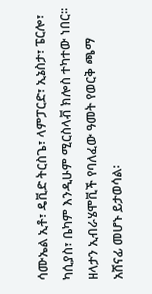ሳሙኤል ኢቶ፣ ዴቪድ ትርስጌ፣ ላምፓርድ፣ ኢኔስታ፣ ፔርሎ፣ ካሲያስ፣ ቤካም እንዲሁም ሚርስላቭ ክሎስ ተካተው ነበር፡፡ ዘላታን ኢብራሄሞቪች የባለፈው ዓመት የወርቅ ጫማ አሸናፊ መሆኑ ይታወሳል፡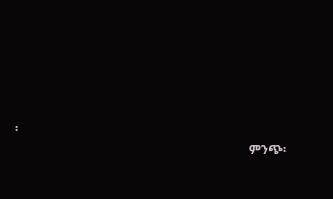፡
                                                                              ምንጭ፡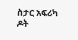ስታር አፍሪካ ዶት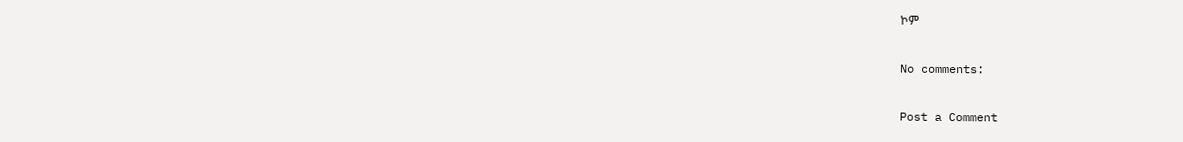ኮም

No comments:

Post a Comment